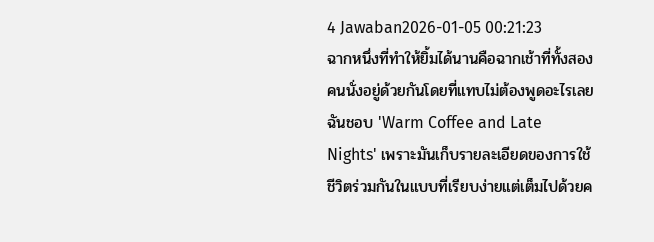4 Jawaban2026-01-05 00:21:23
ฉากหนึ่งที่ทำให้ยิ้มได้นานคือฉากเช้าที่ทั้งสองคนนั่งอยู่ด้วยกันโดยที่แทบไม่ต้องพูดอะไรเลย
ฉันชอบ 'Warm Coffee and Late Nights' เพราะมันเก็บรายละเอียดของการใช้ชีวิตร่วมกันในแบบที่เรียบง่ายแต่เต็มไปด้วยค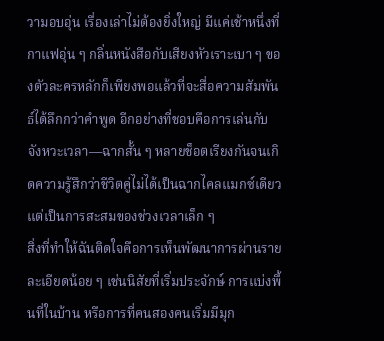วามอบอุ่น เรื่องเล่าไม่ต้องยิ่งใหญ่ มีแค่เช้าหนึ่งที่กาแฟอุ่น ๆ กลิ่นหนังสือกับเสียงหัวเราะเบา ๆ ของตัวละครหลักก็เพียงพอแล้วที่จะสื่อความสัมพันธ์ได้ลึกกว่าคำพูด อีกอย่างที่ชอบคือการเล่นกับจังหวะเวลา—ฉากสั้น ๆ หลายช็อตเรียงกันจนเกิดความรู้สึกว่าชีวิตคู่ไม่ได้เป็นฉากไคลแมกซ์เดียว แต่เป็นการสะสมของช่วงเวลาเล็ก ๆ
สิ่งที่ทำให้ฉันติดใจคือการเห็นพัฒนาการผ่านรายละเอียดน้อย ๆ เช่นนิสัยที่เริ่มประจักษ์ การแบ่งพื้นที่ในบ้าน หรือการที่คนสองคนเริ่มมีมุก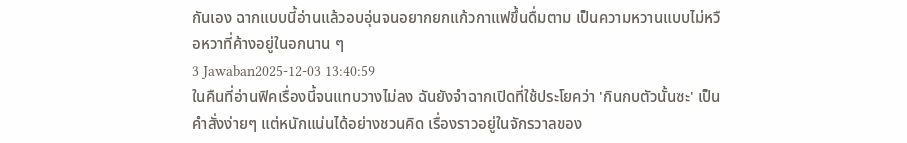กันเอง ฉากแบบนี้อ่านแล้วอบอุ่นจนอยากยกแก้วกาแฟขึ้นดื่มตาม เป็นความหวานแบบไม่หวือหวาที่ค้างอยู่ในอกนาน ๆ
3 Jawaban2025-12-03 13:40:59
ในคืนที่อ่านฟิคเรื่องนี้จนแทบวางไม่ลง ฉันยังจำฉากเปิดที่ใช้ประโยคว่า 'กินกบตัวนั้นซะ' เป็นคำสั่งง่ายๆ แต่หนักแน่นได้อย่างชวนคิด เรื่องราวอยู่ในจักรวาลของ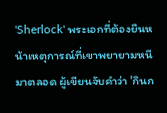'Sherlock' พระเอกที่ต้องยืนหน้าเหตุการณ์ที่เขาพยายามหนีมาตลอด ผู้เขียนจับคำว่า 'กินก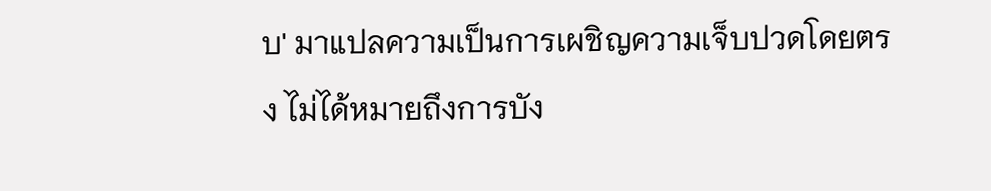บ' มาแปลความเป็นการเผชิญความเจ็บปวดโดยตรง ไม่ได้หมายถึงการบัง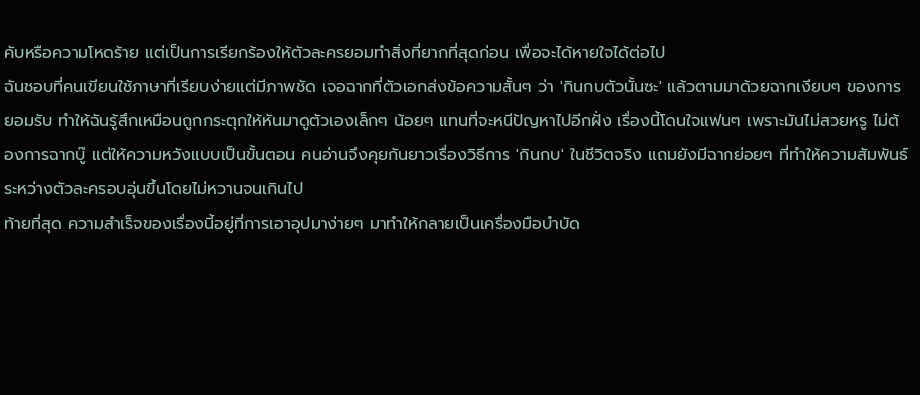คับหรือความโหดร้าย แต่เป็นการเรียกร้องให้ตัวละครยอมทำสิ่งที่ยากที่สุดก่อน เพื่อจะได้หายใจได้ต่อไป
ฉันชอบที่คนเขียนใช้ภาษาที่เรียบง่ายแต่มีภาพชัด เจอฉากที่ตัวเอกส่งข้อความสั้นๆ ว่า 'กินกบตัวนั้นซะ' แล้วตามมาด้วยฉากเงียบๆ ของการยอมรับ ทำให้ฉันรู้สึกเหมือนถูกกระตุกให้หันมาดูตัวเองเล็กๆ น้อยๆ แทนที่จะหนีปัญหาไปอีกฝั่ง เรื่องนี้โดนใจแฟนๆ เพราะมันไม่สวยหรู ไม่ต้องการฉากบู๊ แต่ให้ความหวังแบบเป็นขั้นตอน คนอ่านจึงคุยกันยาวเรื่องวิธีการ 'กินกบ' ในชีวิตจริง แถมยังมีฉากย่อยๆ ที่ทำให้ความสัมพันธ์ระหว่างตัวละครอบอุ่นขึ้นโดยไม่หวานจนเกินไป
ท้ายที่สุด ความสำเร็จของเรื่องนี้อยู่ที่การเอาอุปมาง่ายๆ มาทำให้กลายเป็นเครื่องมือบำบัด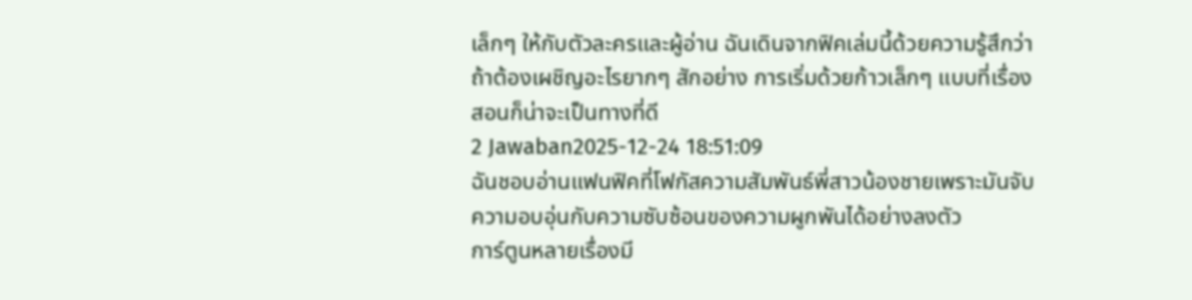เล็กๆ ให้กับตัวละครและผู้อ่าน ฉันเดินจากฟิคเล่มนี้ด้วยความรู้สึกว่า ถ้าต้องเผชิญอะไรยากๆ สักอย่าง การเริ่มด้วยก้าวเล็กๆ แบบที่เรื่องสอนก็น่าจะเป็นทางที่ดี
2 Jawaban2025-12-24 18:51:09
ฉันชอบอ่านแฟนฟิคที่โฟกัสความสัมพันธ์พี่สาวน้องชายเพราะมันจับความอบอุ่นกับความซับซ้อนของความผูกพันได้อย่างลงตัว
การ์ตูนหลายเรื่องมี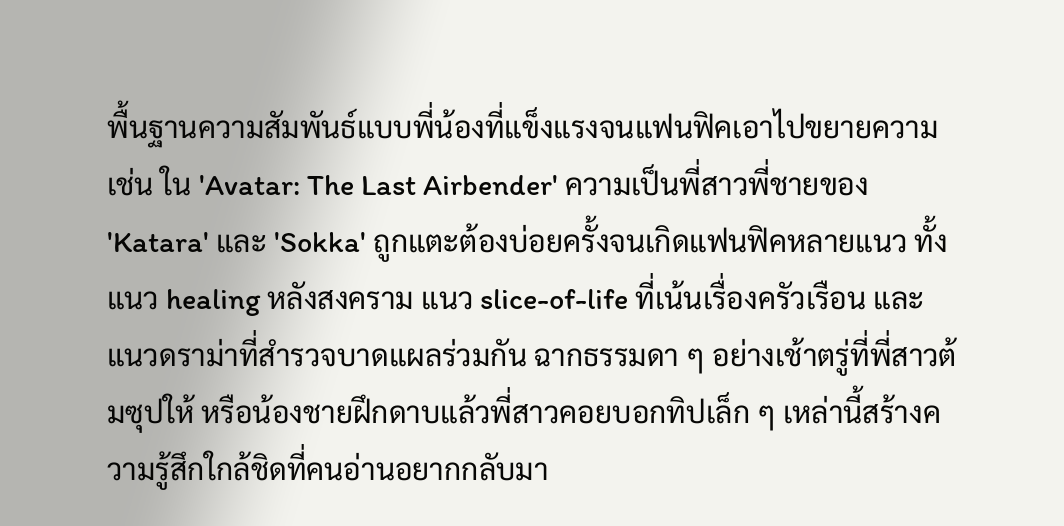พื้นฐานความสัมพันธ์แบบพี่น้องที่แข็งแรงจนแฟนฟิคเอาไปขยายความ เช่น ใน 'Avatar: The Last Airbender' ความเป็นพี่สาวพี่ชายของ 'Katara' และ 'Sokka' ถูกแตะต้องบ่อยครั้งจนเกิดแฟนฟิคหลายแนว ทั้งแนว healing หลังสงคราม แนว slice-of-life ที่เน้นเรื่องครัวเรือน และแนวดราม่าที่สำรวจบาดแผลร่วมกัน ฉากธรรมดา ๆ อย่างเช้าตรู่ที่พี่สาวต้มซุปให้ หรือน้องชายฝึกดาบแล้วพี่สาวคอยบอกทิปเล็ก ๆ เหล่านี้สร้างความรู้สึกใกล้ชิดที่คนอ่านอยากกลับมา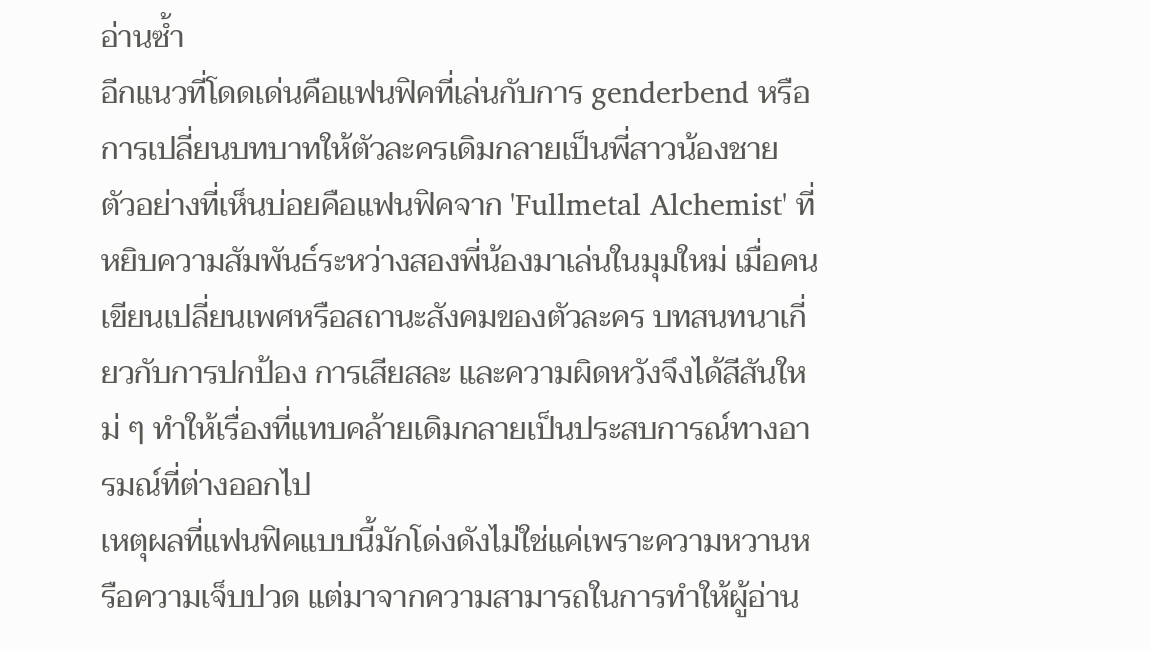อ่านซ้ำ
อีกแนวที่โดดเด่นคือแฟนฟิคที่เล่นกับการ genderbend หรือการเปลี่ยนบทบาทให้ตัวละครเดิมกลายเป็นพี่สาวน้องชาย ตัวอย่างที่เห็นบ่อยคือแฟนฟิคจาก 'Fullmetal Alchemist' ที่หยิบความสัมพันธ์ระหว่างสองพี่น้องมาเล่นในมุมใหม่ เมื่อคนเขียนเปลี่ยนเพศหรือสถานะสังคมของตัวละคร บทสนทนาเกี่ยวกับการปกป้อง การเสียสละ และความผิดหวังจึงได้สีสันใหม่ ๆ ทำให้เรื่องที่แทบคล้ายเดิมกลายเป็นประสบการณ์ทางอารมณ์ที่ต่างออกไป
เหตุผลที่แฟนฟิคแบบนี้มักโด่งดังไม่ใช่แค่เพราะความหวานหรือความเจ็บปวด แต่มาจากความสามารถในการทำให้ผู้อ่าน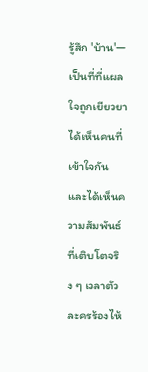รู้สึก 'บ้าน'—เป็นที่ที่แผลใจถูกเยียวยา ได้เห็นคนที่เข้าใจกัน และได้เห็นความสัมพันธ์ที่เติบโตจริง ๆ เวลาตัวละครร้องไห้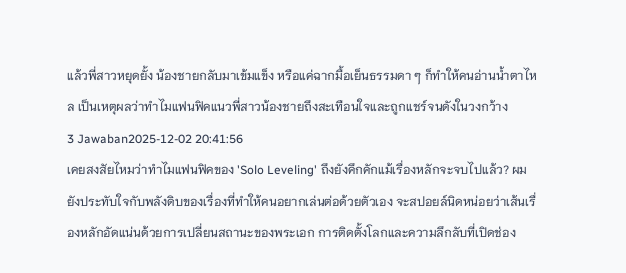แล้วพี่สาวหยุดยั้ง น้องชายกลับมาเข้มแข็ง หรือแค่ฉากมื้อเย็นธรรมดา ๆ ก็ทำให้คนอ่านน้ำตาไหล เป็นเหตุผลว่าทำไมแฟนฟิคแนวพี่สาวน้องชายถึงสะเทือนใจและถูกแชร์จนดังในวงกว้าง
3 Jawaban2025-12-02 20:41:56
เคยสงสัยไหมว่าทำไมแฟนฟิคของ 'Solo Leveling' ถึงยังคึกคักแม้เรื่องหลักจะจบไปแล้ว? ผมยังประทับใจกับพลังดิบของเรื่องที่ทำให้คนอยากเล่นต่อด้วยตัวเอง จะสปอยล์นิดหน่อยว่าเส้นเรื่องหลักอัดแน่นด้วยการเปลี่ยนสถานะของพระเอก การติดตั้งโลกและความลึกลับที่เปิดช่อง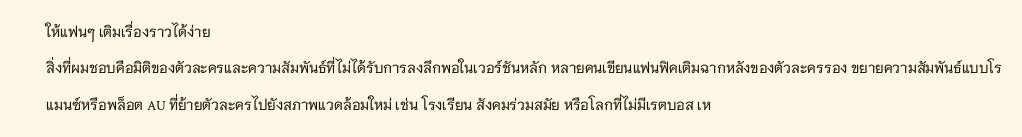ให้แฟนๆ เติมเรื่องราวได้ง่าย
สิ่งที่ผมชอบคือมิติของตัวละครและความสัมพันธ์ที่ไม่ได้รับการลงลึกพอในเวอร์ชันหลัก หลายคนเขียนแฟนฟิคเติมฉากหลังของตัวละครรอง ขยายความสัมพันธ์แบบโรแมนซ์หรือพล็อต AU ที่ย้ายตัวละครไปยังสภาพแวดล้อมใหม่ เช่น โรงเรียน สังคมร่วมสมัย หรือโลกที่ไม่มีเรตบอส เห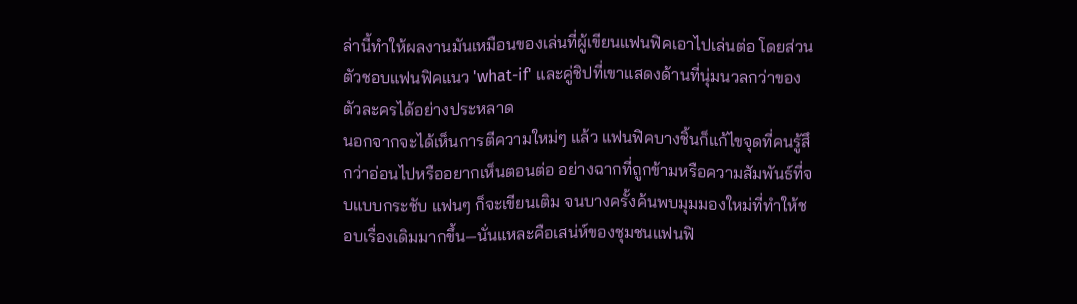ล่านี้ทำให้ผลงานมันเหมือนของเล่นที่ผู้เขียนแฟนฟิคเอาไปเล่นต่อ โดยส่วนตัวชอบแฟนฟิคแนว 'what-if' และคู่ชิปที่เขาแสดงด้านที่นุ่มนวลกว่าของตัวละครได้อย่างประหลาด
นอกจากจะได้เห็นการตีความใหม่ๆ แล้ว แฟนฟิคบางชิ้นก็แก้ไขจุดที่คนรู้สึกว่าอ่อนไปหรืออยากเห็นตอนต่อ อย่างฉากที่ถูกข้ามหรือความสัมพันธ์ที่จบแบบกระชับ แฟนๆ ก็จะเขียนเติม จนบางครั้งค้นพบมุมมองใหม่ที่ทำให้ชอบเรื่องเดิมมากขึ้น—นั่นแหละคือเสน่ห์ของชุมชนแฟนฟิ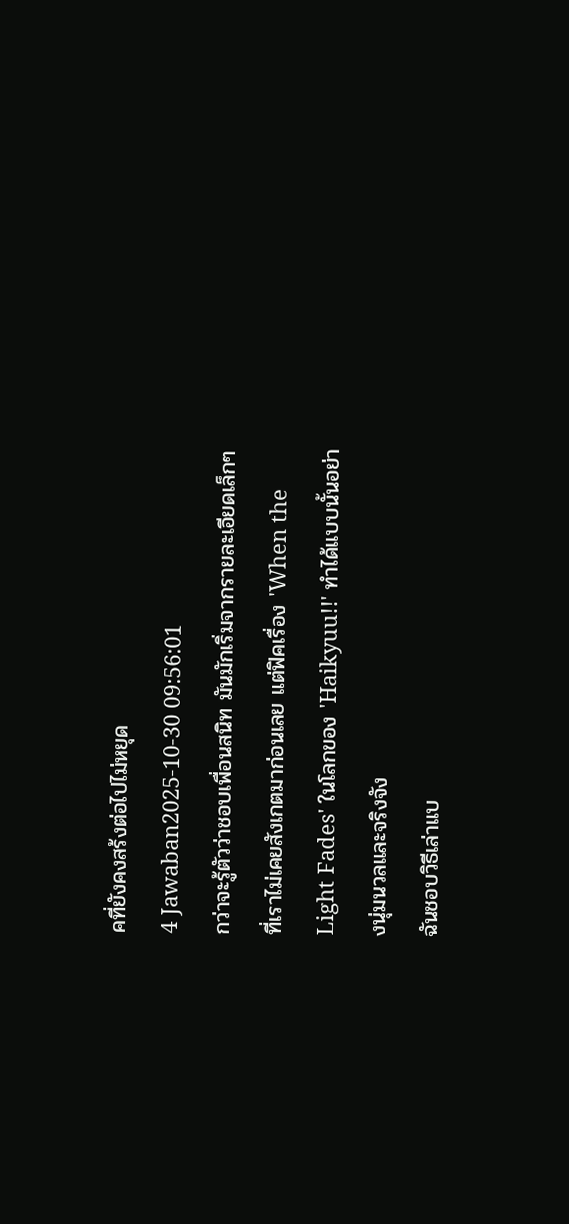คที่ยังคงสร้งต่อไปไม่หยุด
4 Jawaban2025-10-30 09:56:01
กว่าจะรู้ตัวว่าชอบเพื่อนสนิท มันมักเริ่มจากรายละเอียดเล็กๆ ที่เราไม่เคยสังเกตมาก่อนเลย แต่ฟิคเรื่อง 'When the Light Fades' ในโลกของ 'Haikyuu!!' ทำได้แบบนั้นอย่างนุ่มนวลและจริงจัง
ฉันชอบวิธีเล่าแบ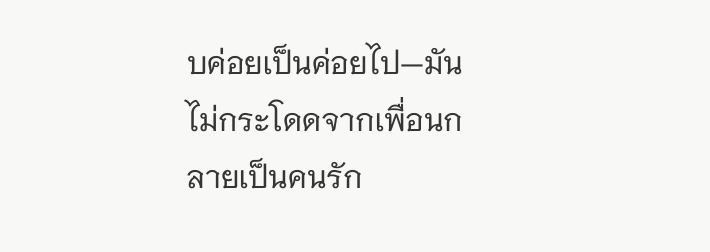บค่อยเป็นค่อยไป—มันไม่กระโดดจากเพื่อนกลายเป็นคนรัก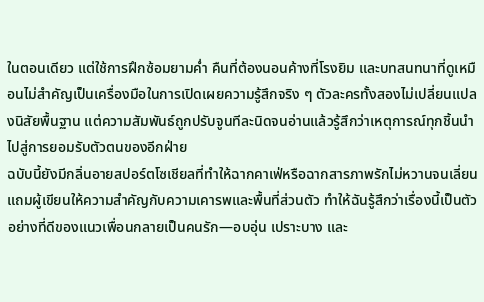ในตอนเดียว แต่ใช้การฝึกซ้อมยามค่ำ คืนที่ต้องนอนค้างที่โรงยิม และบทสนทนาที่ดูเหมือนไม่สำคัญเป็นเครื่องมือในการเปิดเผยความรู้สึกจริง ๆ ตัวละครทั้งสองไม่เปลี่ยนแปลงนิสัยพื้นฐาน แต่ความสัมพันธ์ถูกปรับจูนทีละนิดจนอ่านแล้วรู้สึกว่าเหตุการณ์ทุกชิ้นนำไปสู่การยอมรับตัวตนของอีกฝ่าย
ฉบับนี้ยังมีกลิ่นอายสปอร์ตโซเชียลที่ทำให้ฉากคาเฟ่หรือฉากสารภาพรักไม่หวานจนเลี่ยน แถมผู้เขียนให้ความสำคัญกับความเคารพและพื้นที่ส่วนตัว ทำให้ฉันรู้สึกว่าเรื่องนี้เป็นตัวอย่างที่ดีของแนวเพื่อนกลายเป็นคนรัก—อบอุ่น เปราะบาง และ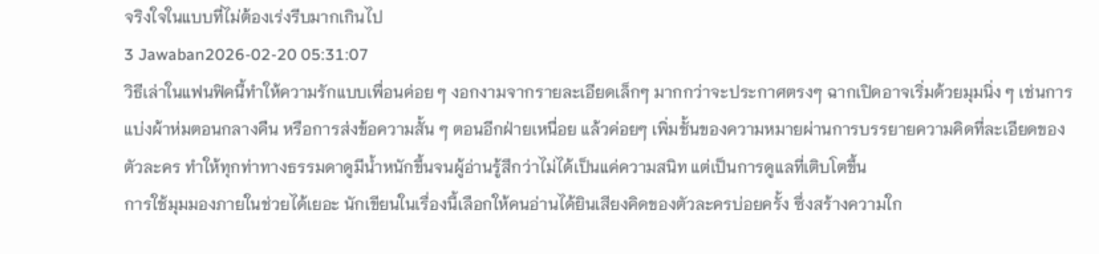จริงใจในแบบที่ไม่ต้องเร่งรีบมากเกินไป
3 Jawaban2026-02-20 05:31:07
วิธีเล่าในแฟนฟิคนี้ทำให้ความรักแบบเพื่อนค่อย ๆ งอกงามจากรายละเอียดเล็กๆ มากกว่าจะประกาศตรงๆ ฉากเปิดอาจเริ่มด้วยมุมนิ่ง ๆ เช่นการแบ่งผ้าห่มตอนกลางคืน หรือการส่งข้อความสั้น ๆ ตอนอีกฝ่ายเหนื่อย แล้วค่อยๆ เพิ่มชั้นของความหมายผ่านการบรรยายความคิดที่ละเอียดของตัวละคร ทำให้ทุกท่าทางธรรมดาดูมีน้ำหนักขึ้นจนผู้อ่านรู้สึกว่าไม่ได้เป็นแค่ความสนิท แต่เป็นการดูแลที่เติบโตขึ้น
การใช้มุมมองภายในช่วยได้เยอะ นักเขียนในเรื่องนี้เลือกให้คนอ่านได้ยินเสียงคิดของตัวละครบ่อยครั้ง ซึ่งสร้างความใก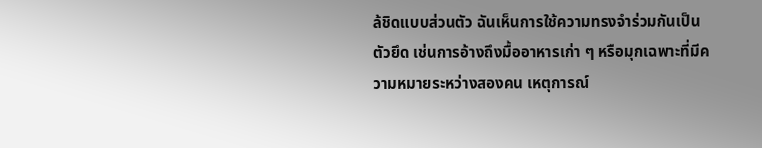ล้ชิดแบบส่วนตัว ฉันเห็นการใช้ความทรงจำร่วมกันเป็นตัวยึด เช่นการอ้างถึงมื้ออาหารเก่า ๆ หรือมุกเฉพาะที่มีความหมายระหว่างสองคน เหตุการณ์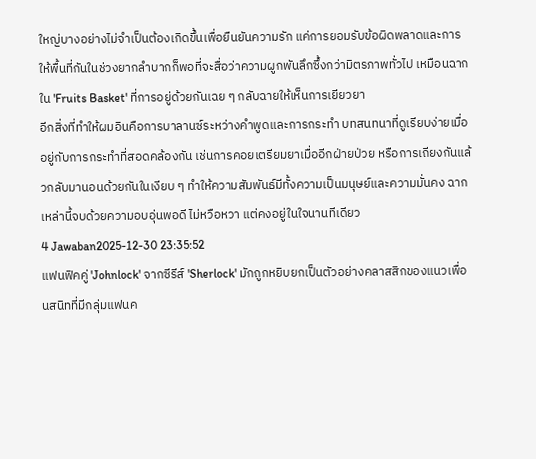ใหญ่บางอย่างไม่จำเป็นต้องเกิดขึ้นเพื่อยืนยันความรัก แค่การยอมรับข้อผิดพลาดและการให้พื้นที่กันในช่วงยากลำบากก็พอที่จะสื่อว่าความผูกพันลึกซึ้งกว่ามิตรภาพทั่วไป เหมือนฉากใน 'Fruits Basket' ที่การอยู่ด้วยกันเฉย ๆ กลับฉายให้เห็นการเยียวยา
อีกสิ่งที่ทำให้ผมอินคือการบาลานซ์ระหว่างคำพูดและการกระทำ บทสนทนาที่ดูเรียบง่ายเมื่ออยู่กับการกระทำที่สอดคล้องกัน เช่นการคอยเตรียมยาเมื่ออีกฝ่ายป่วย หรือการเถียงกันแล้วกลับมานอนด้วยกันในเงียบ ๆ ทำให้ความสัมพันธ์มีทั้งความเป็นมนุษย์และความมั่นคง ฉากเหล่านี้จบด้วยความอบอุ่นพอดี ไม่หวือหวา แต่คงอยู่ในใจนานทีเดียว
4 Jawaban2025-12-30 23:35:52
แฟนฟิคคู่ 'Johnlock' จากซีรีส์ 'Sherlock' มักถูกหยิบยกเป็นตัวอย่างคลาสสิกของแนวเพื่อนสนิทที่มีกลุ่มแฟนค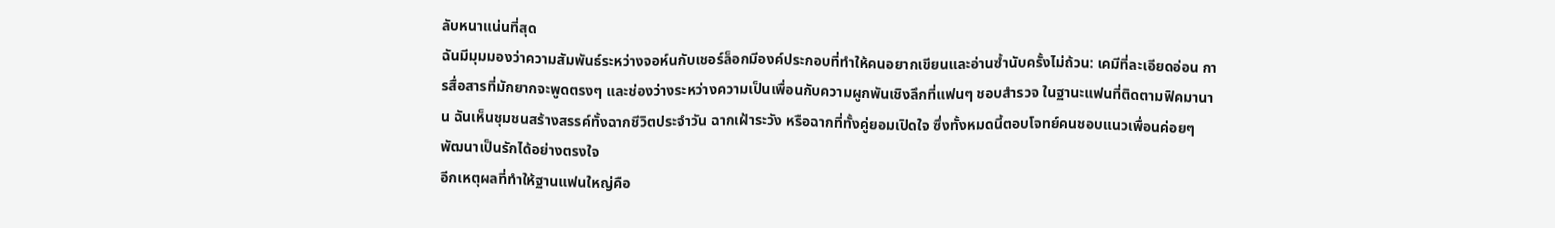ลับหนาแน่นที่สุด
ฉันมีมุมมองว่าความสัมพันธ์ระหว่างจอห์นกับเชอร์ล็อกมีองค์ประกอบที่ทำให้คนอยากเขียนและอ่านซ้ำนับครั้งไม่ถ้วน: เคมีที่ละเอียดอ่อน การสื่อสารที่มักยากจะพูดตรงๆ และช่องว่างระหว่างความเป็นเพื่อนกับความผูกพันเชิงลึกที่แฟนๆ ชอบสำรวจ ในฐานะแฟนที่ติดตามฟิคมานาน ฉันเห็นชุมชนสร้างสรรค์ทั้งฉากชีวิตประจำวัน ฉากเฝ้าระวัง หรือฉากที่ทั้งคู่ยอมเปิดใจ ซึ่งทั้งหมดนี้ตอบโจทย์คนชอบแนวเพื่อนค่อยๆ พัฒนาเป็นรักได้อย่างตรงใจ
อีกเหตุผลที่ทำให้ฐานแฟนใหญ่คือ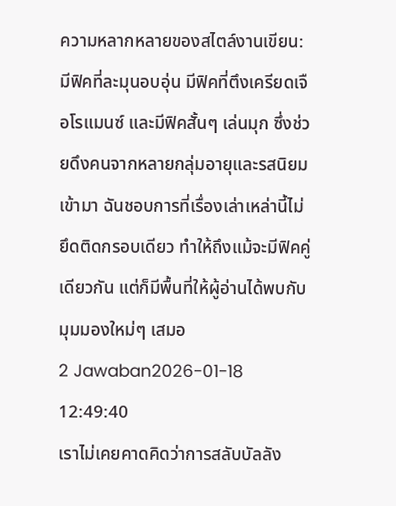ความหลากหลายของสไตล์งานเขียน: มีฟิคที่ละมุนอบอุ่น มีฟิคที่ตึงเครียดเจือโรแมนซ์ และมีฟิคสั้นๆ เล่นมุก ซึ่งช่วยดึงคนจากหลายกลุ่มอายุและรสนิยมเข้ามา ฉันชอบการที่เรื่องเล่าเหล่านี้ไม่ยึดติดกรอบเดียว ทำให้ถึงแม้จะมีฟิคคู่เดียวกัน แต่ก็มีพื้นที่ให้ผู้อ่านได้พบกับมุมมองใหม่ๆ เสมอ
2 Jawaban2026-01-18 12:49:40
เราไม่เคยคาดคิดว่าการสลับบัลลัง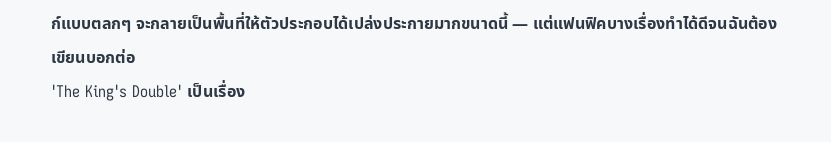ก์แบบตลกๆ จะกลายเป็นพื้นที่ให้ตัวประกอบได้เปล่งประกายมากขนาดนี้ — แต่แฟนฟิคบางเรื่องทำได้ดีจนฉันต้องเขียนบอกต่อ
'The King's Double' เป็นเรื่อง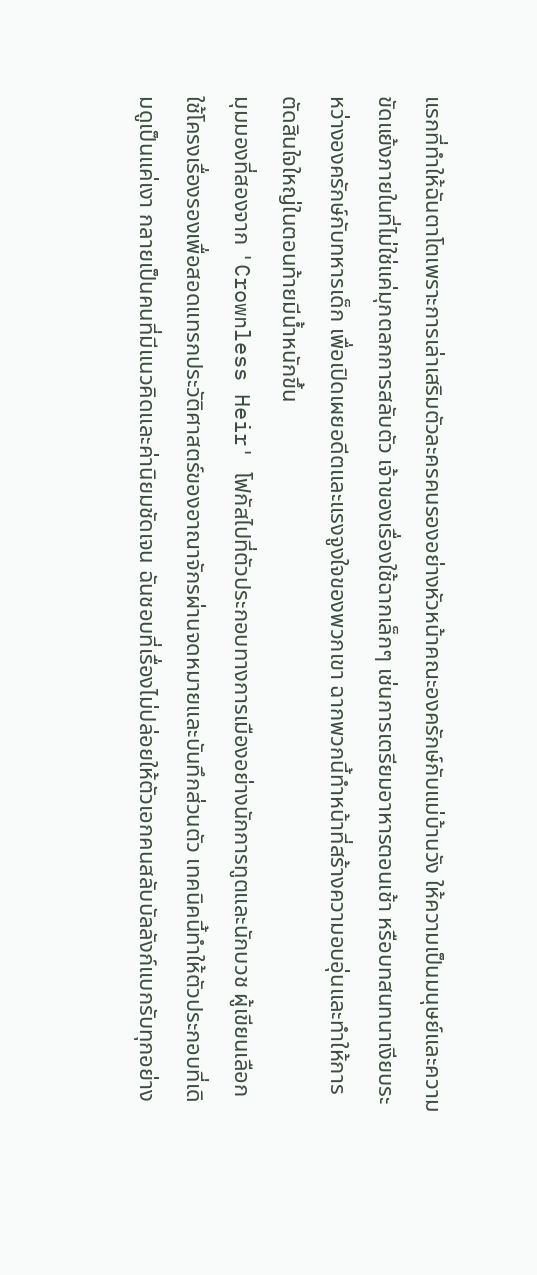แรกที่ทำให้ฉันตาโตเพราะการเล่าเสริมตัวละครคนรองอย่างหัวหน้าคณะองครักษ์กับแม่บ้านวัง ให้ความเป็นมนุษย์และความขัดแย้งภายในที่ไม่ใช่แค่มุกตลกการสลับตัว เจ้าของเรื่องใช้ฉากเล็กๆ เช่นการเตรียมอาหารตอนเช้า หรือบทสนทนาเงียบระหว่างองครักษ์กับทหารเด็ก เพื่อเปิดเผยอดีตและแรงจูงใจของพวกเขา ฉากพวกนี้ทำหน้าที่สร้างความอบอุ่นและทำให้การตัดสินใจใหญ่ในตอนท้ายมีน้ำหนักขึ้น
มุมมองที่สองจาก 'Crownless Heir' โฟกัสไปที่ตัวประกอบทางการเมืองอย่างนักการทูตและนักบวช ผู้เขียนเลือกใช้โครงเรื่องรองเพื่อสอดแทรกประวัติศาสตร์ของอาณาจักรผ่านจดหมายและบันทึกส่วนตัว เทคนิคนี้ทำให้ตัวประกอบที่เดิมดูเป็นแค่เงา กลายเป็นคนที่มีแนวคิดและค่านิยมชัดเจน ฉันชอบที่เรื่องไม่ปล่อยให้ตัวเอกคนสลับบัลลังก์แบกรับทุกอย่าง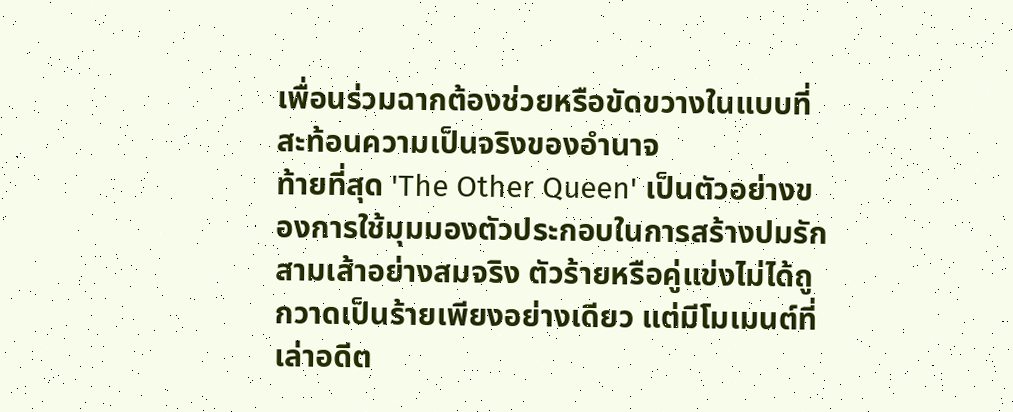เพื่อนร่วมฉากต้องช่วยหรือขัดขวางในแบบที่สะท้อนความเป็นจริงของอำนาจ
ท้ายที่สุด 'The Other Queen' เป็นตัวอย่างของการใช้มุมมองตัวประกอบในการสร้างปมรักสามเส้าอย่างสมจริง ตัวร้ายหรือคู่แข่งไม่ได้ถูกวาดเป็นร้ายเพียงอย่างเดียว แต่มีโมเมนต์ที่เล่าอดีต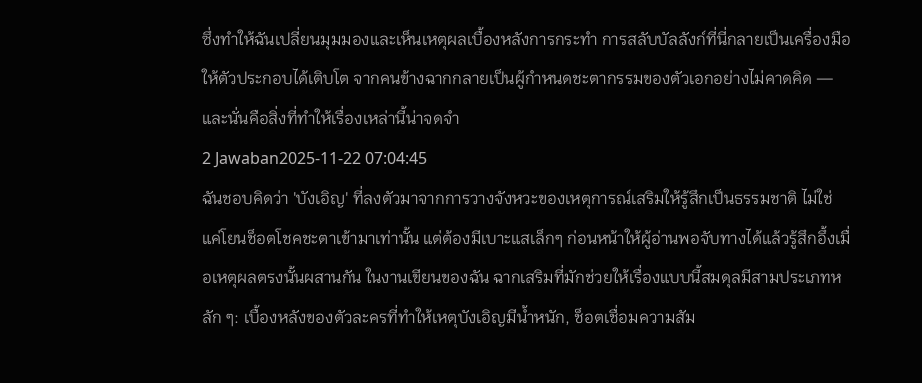ซึ่งทำให้ฉันเปลี่ยนมุมมองและเห็นเหตุผลเบื้องหลังการกระทำ การสลับบัลลังก์ที่นี่กลายเป็นเครื่องมือให้ตัวประกอบได้เติบโต จากคนข้างฉากกลายเป็นผู้กำหนดชะตากรรมของตัวเอกอย่างไม่คาดคิด — และนั่นคือสิ่งที่ทำให้เรื่องเหล่านี้น่าจดจำ
2 Jawaban2025-11-22 07:04:45
ฉันชอบคิดว่า 'บังเอิญ' ที่ลงตัวมาจากการวางจังหวะของเหตุการณ์เสริมให้รู้สึกเป็นธรรมชาติ ไม่ใช่แค่โยนช็อตโชคชะตาเข้ามาเท่านั้น แต่ต้องมีเบาะแสเล็กๆ ก่อนหน้าให้ผู้อ่านพอจับทางได้แล้วรู้สึกอึ้งเมื่อเหตุผลตรงนั้นผสานกัน ในงานเขียนของฉัน ฉากเสริมที่มักช่วยให้เรื่องแบบนี้สมดุลมีสามประเภทหลัก ๆ: เบื้องหลังของตัวละครที่ทำให้เหตุบังเอิญมีน้ำหนัก, ช็อตเชื่อมความสัม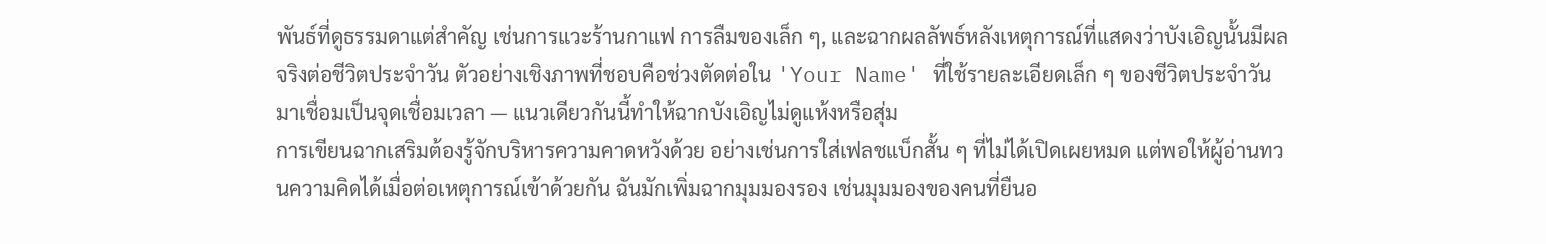พันธ์ที่ดูธรรมดาแต่สำคัญ เช่นการแวะร้านกาแฟ การลืมของเล็ก ๆ, และฉากผลลัพธ์หลังเหตุการณ์ที่แสดงว่าบังเอิญนั้นมีผลจริงต่อชีวิตประจำวัน ตัวอย่างเชิงภาพที่ชอบคือช่วงตัดต่อใน 'Your Name' ที่ใช้รายละเอียดเล็ก ๆ ของชีวิตประจำวันมาเชื่อมเป็นจุดเชื่อมเวลา — แนวเดียวกันนี้ทำให้ฉากบังเอิญไม่ดูแห้งหรือสุ่ม
การเขียนฉากเสริมต้องรู้จักบริหารความคาดหวังด้วย อย่างเช่นการใส่เฟลชแบ็กสั้น ๆ ที่ไม่ได้เปิดเผยหมด แต่พอให้ผู้อ่านทวนความคิดได้เมื่อต่อเหตุการณ์เข้าด้วยกัน ฉันมักเพิ่มฉากมุมมองรอง เช่นมุมมองของคนที่ยืนอ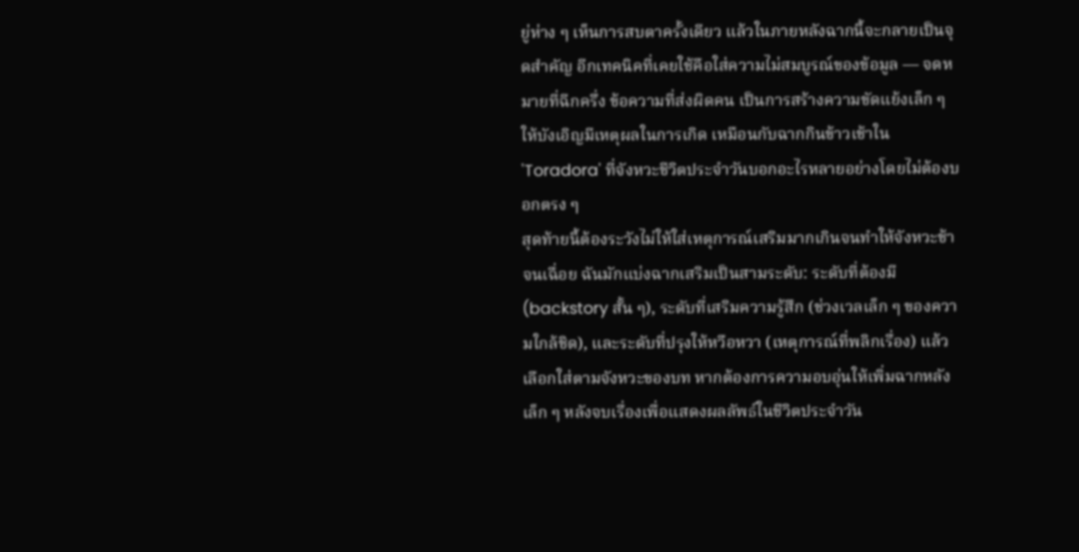ยู่ห่าง ๆ เห็นการสบตาครั้งเดียว แล้วในภายหลังฉากนี้จะกลายเป็นจุดสำคัญ อีกเทคนิคที่เคยใช้คือใส่ความไม่สมบูรณ์ของข้อมูล — จดหมายที่ฉีกครึ่ง ข้อความที่ส่งผิดคน เป็นการสร้างความขัดแย้งเล็ก ๆ ให้บังเอิญมีเหตุผลในการเกิด เหมือนกับฉากกินข้าวเช้าใน 'Toradora' ที่จังหวะชีวิตประจำวันบอกอะไรหลายอย่างโดยไม่ต้องบอกตรง ๆ
สุดท้ายนี้ต้องระวังไม่ให้ใส่เหตุการณ์เสริมมากเกินจนทำให้จังหวะช้าจนเฉื่อย ฉันมักแบ่งฉากเสริมเป็นสามระดับ: ระดับที่ต้องมี (backstory สั้น ๆ), ระดับที่เสริมความรู้สึก (ช่วงเวลเล็ก ๆ ของความใกล้ชิด), และระดับที่ปรุงให้หวือหวา (เหตุการณ์ที่พลิกเรื่อง) แล้วเลือกใส่ตามจังหวะของบท หากต้องการความอบอุ่นให้เพิ่มฉากหลังเล็ก ๆ หลังจบเรื่องเพื่อแสดงผลลัพธ์ในชีวิตประจำวัน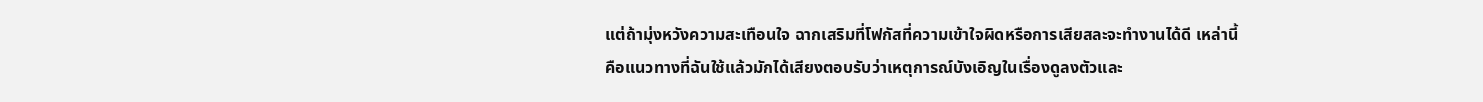แต่ถ้ามุ่งหวังความสะเทือนใจ ฉากเสริมที่โฟกัสที่ความเข้าใจผิดหรือการเสียสละจะทำงานได้ดี เหล่านี้คือแนวทางที่ฉันใช้แล้วมักได้เสียงตอบรับว่าเหตุการณ์บังเอิญในเรื่องดูลงตัวและ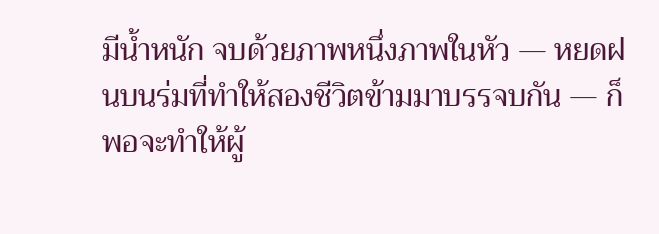มีน้ำหนัก จบด้วยภาพหนึ่งภาพในหัว — หยดฝนบนร่มที่ทำให้สองชีวิตข้ามมาบรรจบกัน — ก็พอจะทำให้ผู้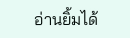อ่านยิ้มได้